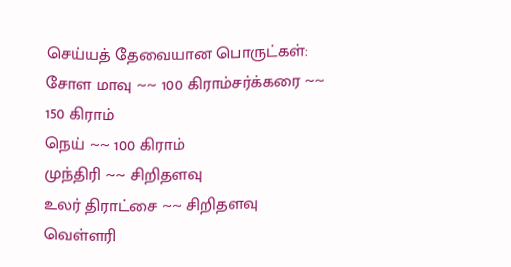செய்யத் தேவையான பொருட்கள்:
சோள மாவு ~~ 100 கிராம்சர்க்கரை ~~ 150 கிராம்
நெய் ~~ 100 கிராம்
முந்திரி ~~ சிறிதளவு
உலர் திராட்சை ~~ சிறிதளவு
வெள்ளரி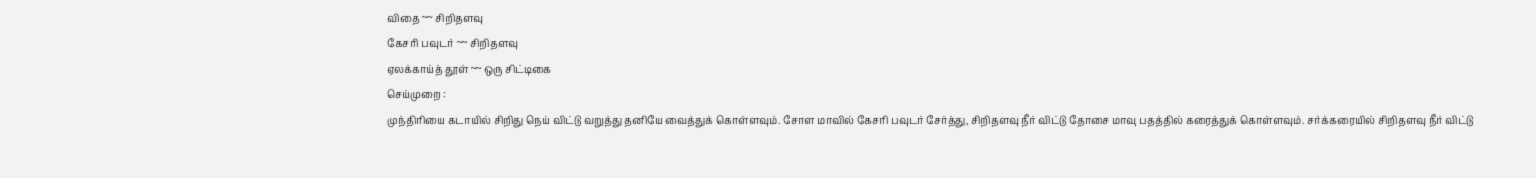விதை ~~ சிறிதளவு
கேசரி பவுடர் ~~ சிறிதளவு
ஏலக்காய்த் தூள் ~~ ஒரு சிட்டிகை
செய்முறை :
முந்திரியை கடாயில் சிறிது நெய் விட்டு வறுத்து தனியே வைத்துக் கொள்ளவும். சோள மாவில் கேசரி பவுடர் சேர்த்து, சிறிதளவு நீர் விட்டு தோசை மாவு பதத்தில் கரைத்துக் கொள்ளவும். சர்க்கரையில் சிறிதளவு நீர் விட்டு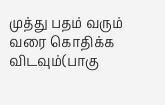முத்து பதம் வரும் வரை கொதிக்க விடவும்(பாகு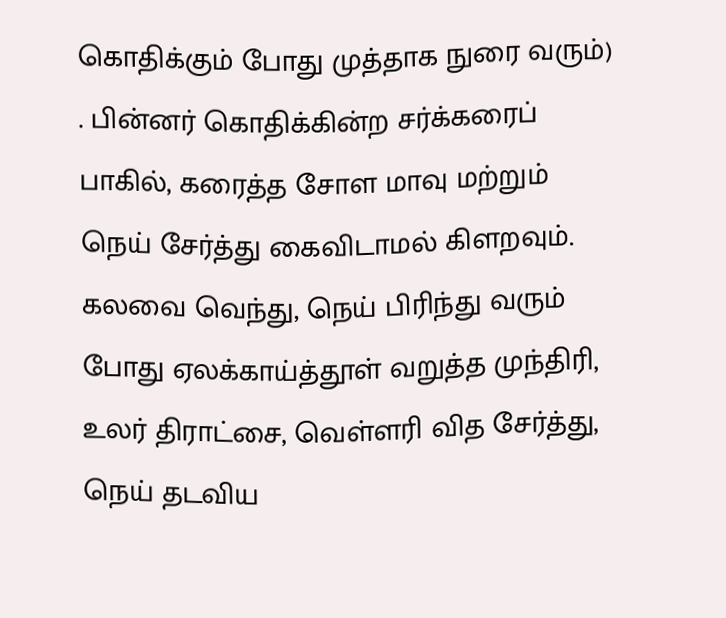கொதிக்கும் போது முத்தாக நுரை வரும்) . பின்னர் கொதிக்கின்ற சர்க்கரைப் பாகில், கரைத்த சோள மாவு மற்றும் நெய் சேர்த்து கைவிடாமல் கிளறவும். கலவை வெந்து, நெய் பிரிந்து வரும் போது ஏலக்காய்த்தூள் வறுத்த முந்திரி, உலர் திராட்சை, வெள்ளரி வித சேர்த்து, நெய் தடவிய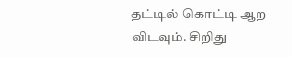தட்டில் கொட்டி ஆற விடவும். சிறிது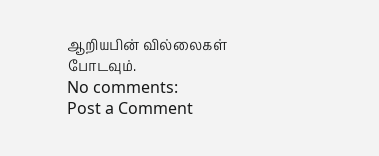ஆறியபின் வில்லைகள் போடவும்.
No comments:
Post a Comment